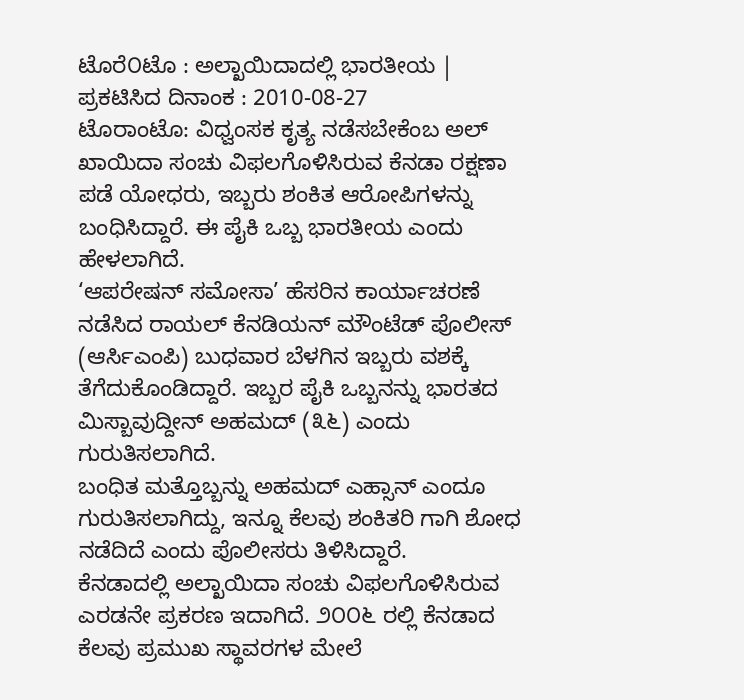ಟೊರೆ೦ಟೊ : ಅಲ್ಖಾಯಿದಾದಲ್ಲಿ ಭಾರತೀಯ |
ಪ್ರಕಟಿಸಿದ ದಿನಾಂಕ : 2010-08-27
ಟೊರಾಂಟೊ: ವಿಧ್ವಂಸಕ ಕೃತ್ಯ ನಡೆಸಬೇಕೆಂಬ ಅಲ್ ಖಾಯಿದಾ ಸಂಚು ವಿಫಲಗೊಳಿಸಿರುವ ಕೆನಡಾ ರಕ್ಷಣಾ ಪಡೆ ಯೋಧರು, ಇಬ್ಬರು ಶಂಕಿತ ಆರೋಪಿಗಳನ್ನು ಬಂಧಿಸಿದ್ದಾರೆ. ಈ ಪೈಕಿ ಒಬ್ಬ ಭಾರತೀಯ ಎಂದು ಹೇಳಲಾಗಿದೆ.
‘ಆಪರೇಷನ್ ಸಮೋಸಾ’ ಹೆಸರಿನ ಕಾರ್ಯಾಚರಣೆ ನಡೆಸಿದ ರಾಯಲ್ ಕೆನಡಿಯನ್ ಮೌಂಟೆಡ್ ಪೊಲೀಸ್ (ಆರ್ಸಿಎಂಪಿ) ಬುಧವಾರ ಬೆಳಗಿನ ಇಬ್ಬರು ವಶಕ್ಕೆ ತೆಗೆದುಕೊಂಡಿದ್ದಾರೆ. ಇಬ್ಬರ ಪೈಕಿ ಒಬ್ಬನನ್ನು ಭಾರತದ ಮಿಸ್ಬಾವುದ್ದೀನ್ ಅಹಮದ್ (೩೬) ಎಂದು ಗುರುತಿಸಲಾಗಿದೆ.
ಬಂಧಿತ ಮತ್ತೊಬ್ಬನ್ನು ಅಹಮದ್ ಎಹ್ಸಾನ್ ಎಂದೂ ಗುರುತಿಸಲಾಗಿದ್ದು, ಇನ್ನೂ ಕೆಲವು ಶಂಕಿತರಿ ಗಾಗಿ ಶೋಧ ನಡೆದಿದೆ ಎಂದು ಪೊಲೀಸರು ತಿಳಿಸಿದ್ದಾರೆ.
ಕೆನಡಾದಲ್ಲಿ ಅಲ್ಖಾಯಿದಾ ಸಂಚು ವಿಫಲಗೊಳಿಸಿರುವ ಎರಡನೇ ಪ್ರಕರಣ ಇದಾಗಿದೆ. ೨೦೦೬ ರಲ್ಲಿ ಕೆನಡಾದ ಕೆಲವು ಪ್ರಮುಖ ಸ್ಥಾವರಗಳ ಮೇಲೆ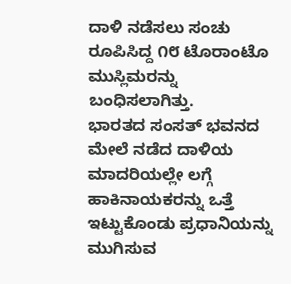ದಾಳಿ ನಡೆಸಲು ಸಂಚು ರೂಪಿಸಿದ್ದ ೧೮ ಟೊರಾಂಟೊ ಮುಸ್ಲಿಮರನ್ನು ಬಂಧಿಸಲಾಗಿತ್ತು.
ಭಾರತದ ಸಂಸತ್ ಭವನದ ಮೇಲೆ ನಡೆದ ದಾಳಿಯ ಮಾದರಿಯಲ್ಲೇ ಲಗ್ಗೆ ಹಾಕಿನಾಯಕರನ್ನು ಒತ್ತೆ ಇಟ್ಟುಕೊಂಡು ಪ್ರಧಾನಿಯನ್ನು ಮುಗಿಸುವ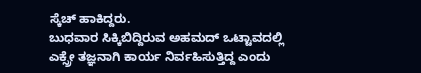ಸ್ಕೆಚ್ ಹಾಕಿದ್ದರು.
ಬುಧವಾರ ಸಿಕ್ಕಿಬಿದ್ದಿರುವ ಅಹಮದ್ ಒಟ್ಟಾವದಲ್ಲಿ ಎಕ್ಸ್ರೇ ತಜ್ಞನಾಗಿ ಕಾರ್ಯ ನಿರ್ವಹಿಸುತ್ತಿದ್ದ ಎಂದು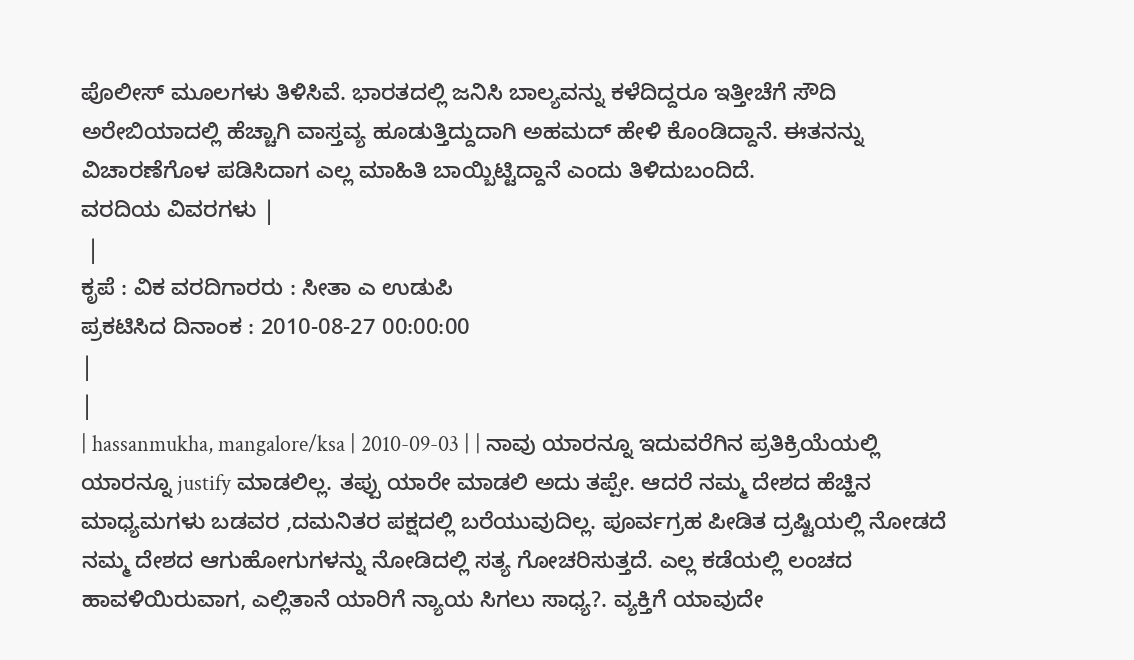ಪೊಲೀಸ್ ಮೂಲಗಳು ತಿಳಿಸಿವೆ. ಭಾರತದಲ್ಲಿ ಜನಿಸಿ ಬಾಲ್ಯವನ್ನು ಕಳೆದಿದ್ದರೂ ಇತ್ತೀಚೆಗೆ ಸೌದಿ ಅರೇಬಿಯಾದಲ್ಲಿ ಹೆಚ್ಚಾಗಿ ವಾಸ್ತವ್ಯ ಹೂಡುತ್ತಿದ್ದುದಾಗಿ ಅಹಮದ್ ಹೇಳಿ ಕೊಂಡಿದ್ದಾನೆ. ಈತನನ್ನು ವಿಚಾರಣೆಗೊಳ ಪಡಿಸಿದಾಗ ಎಲ್ಲ ಮಾಹಿತಿ ಬಾಯ್ಬಿಟ್ಟಿದ್ದಾನೆ ಎಂದು ತಿಳಿದುಬಂದಿದೆ.
ವರದಿಯ ವಿವರಗಳು |
 |
ಕೃಪೆ : ವಿಕ ವರದಿಗಾರರು : ಸೀತಾ ಎ ಉಡುಪಿ
ಪ್ರಕಟಿಸಿದ ದಿನಾಂಕ : 2010-08-27 00:00:00
|
|
| hassanmukha, mangalore/ksa | 2010-09-03 | | ನಾವು ಯಾರನ್ನೂ ಇದುವರೆಗಿನ ಪ್ರತಿಕ್ರಿಯೆಯಲ್ಲಿ ಯಾರನ್ನೂ justify ಮಾಡಲಿಲ್ಲ. ತಪ್ಪು ಯಾರೇ ಮಾಡಲಿ ಅದು ತಪ್ಪೇ. ಆದರೆ ನಮ್ಮ ದೇಶದ ಹೆಚ್ಹಿನ ಮಾಧ್ಯಮಗಳು ಬಡವರ ,ದಮನಿತರ ಪಕ್ಷದಲ್ಲಿ ಬರೆಯುವುದಿಲ್ಲ. ಪೂರ್ವಗ್ರಹ ಪೀಡಿತ ದ್ರಷ್ಟಿಯಲ್ಲಿ ನೋಡದೆ ನಮ್ಮ ದೇಶದ ಆಗುಹೋಗುಗಳನ್ನು ನೋಡಿದಲ್ಲಿ ಸತ್ಯ ಗೋಚರಿಸುತ್ತದೆ. ಎಲ್ಲ ಕಡೆಯಲ್ಲಿ ಲಂಚದ ಹಾವಳಿಯಿರುವಾಗ, ಎಲ್ಲಿತಾನೆ ಯಾರಿಗೆ ನ್ಯಾಯ ಸಿಗಲು ಸಾಧ್ಯ?. ವ್ಯಕ್ತಿಗೆ ಯಾವುದೇ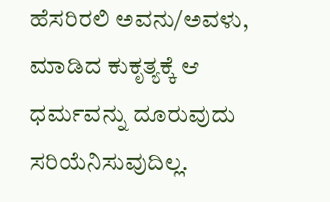ಹೆಸರಿರಲಿ ಅವನು/ಅವಳು, ಮಾಡಿದ ಕುಕೃತ್ಯಕ್ಕೆ ಆ ಧರ್ಮವನ್ನು ದೂರುವುದು ಸರಿಯೆನಿಸುವುದಿಲ್ಲ.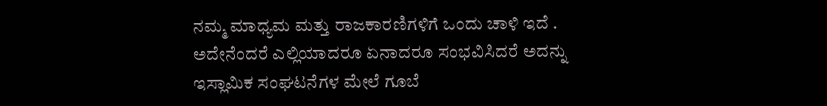ನಮ್ಮ ಮಾಧ್ಯಮ ಮತ್ತು ರಾಜಕಾರಣಿಗಳಿಗೆ ಒಂದು ಚಾಳಿ ಇದೆ . ಅದೇನೆಂದರೆ ಎಲ್ಲಿಯಾದರೂ ಏನಾದರೂ ಸಂಭವಿಸಿದರೆ ಅದನ್ನು ಇಸ್ಲಾಮಿಕ ಸಂಘಟನೆಗಳ ಮೇಲೆ ಗೂಬೆ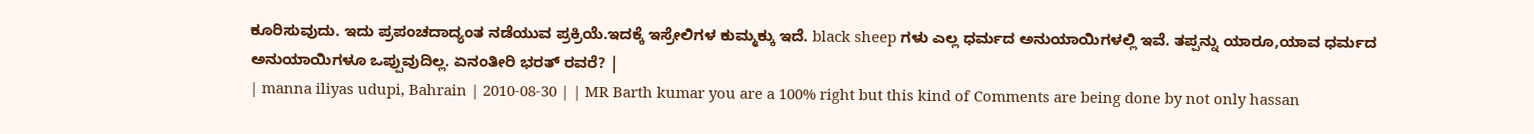ಕೂರಿಸುವುದು. ಇದು ಪ್ರಪಂಚದಾದ್ಯಂತ ನಡೆಯುವ ಪ್ರಕ್ರಿಯೆ.ಇದಕ್ಕೆ ಇಸ್ರೇಲಿಗಳ ಕುಮ್ಮಕ್ಕು ಇದೆ. black sheep ಗಳು ಎಲ್ಲ ಧರ್ಮದ ಅನುಯಾಯಿಗಳಲ್ಲಿ ಇವೆ. ತಪ್ಪನ್ನು ಯಾರೂ,ಯಾವ ಧರ್ಮದ ಅನುಯಾಯಿಗಳೂ ಒಪ್ಪುವುದಿಲ್ಲ. ಏನಂತೀರಿ ಭರತ್ ರವರೆ? |
| manna iliyas udupi, Bahrain | 2010-08-30 | | MR Barth kumar you are a 100% right but this kind of Comments are being done by not only hassan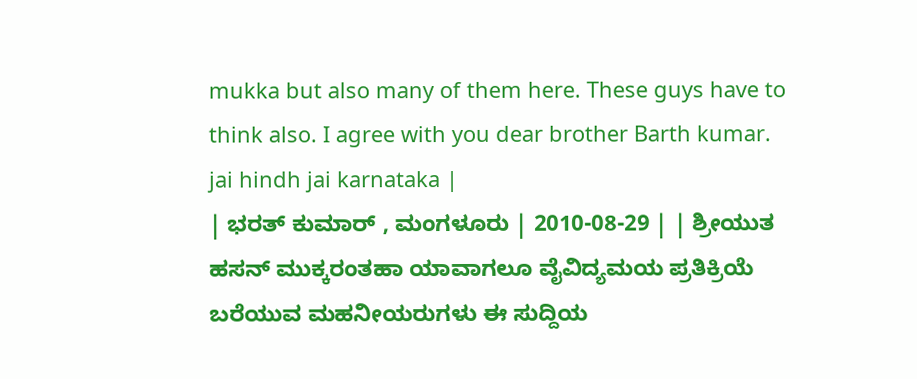mukka but also many of them here. These guys have to think also. I agree with you dear brother Barth kumar. jai hindh jai karnataka |
| ಭರತ್ ಕುಮಾರ್ , ಮಂಗಳೂರು | 2010-08-29 | | ಶ್ರೀಯುತ ಹಸನ್ ಮುಕ್ಕರಂತಹಾ ಯಾವಾಗಲೂ ವೈವಿದ್ಯಮಯ ಪ್ರತಿಕ್ರಿಯೆ ಬರೆಯುವ ಮಹನೀಯರುಗಳು ಈ ಸುದ್ದಿಯ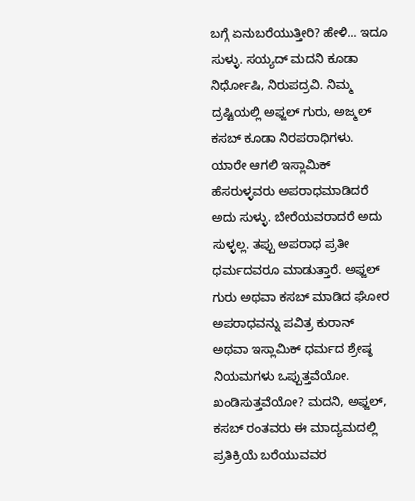ಬಗ್ಗೆ ಏನುಬರೆಯುತ್ತೀರಿ? ಹೇಳಿ... ಇದೂ ಸುಳ್ಳು. ಸಯ್ಯದ್ ಮದನಿ ಕೂಡಾ ನಿರ್ಧೋಷಿ, ನಿರುಪದ್ರವಿ. ನಿಮ್ಮ ದ್ರಷ್ಟಿಯಲ್ಲಿ ಅಫ್ಜಲ್ ಗುರು, ಅಜ್ಮಲ್ ಕಸಬ್ ಕೂಡಾ ನಿರಪರಾಧಿಗಳು. ಯಾರೇ ಆಗಲಿ ಇಸ್ಲಾಮಿಕ್ ಹೆಸರುಳ್ಳವರು ಅಪರಾಧಮಾಡಿದರೆ ಅದು ಸುಳ್ಳು. ಬೇರೆಯವರಾದರೆ ಅದು ಸುಳ್ಳಲ್ಲ. ತಪ್ಪು ಅಪರಾಧ ಪ್ರತೀ ಧರ್ಮದವರೂ ಮಾಡುತ್ತಾರೆ. ಅಫ್ಜಲ್ ಗುರು ಅಥವಾ ಕಸಬ್ ಮಾಡಿದ ಘೋರ ಅಪರಾಧವನ್ನು ಪವಿತ್ರ ಕುರಾನ್ ಅಥವಾ ಇಸ್ಲಾಮಿಕ್ ಧರ್ಮದ ಶ್ರೇಷ್ಠ ನಿಯಮಗಳು ಒಪ್ಪುತ್ತವೆಯೋ. ಖಂಡಿಸುತ್ತವೆಯೋ? ಮದನಿ, ಅಫ್ಜಲ್, ಕಸಬ್ ರಂತವರು ಈ ಮಾದ್ಯಮದಲ್ಲಿ ಪ್ರತಿಕ್ರಿಯೆ ಬರೆಯುವವರ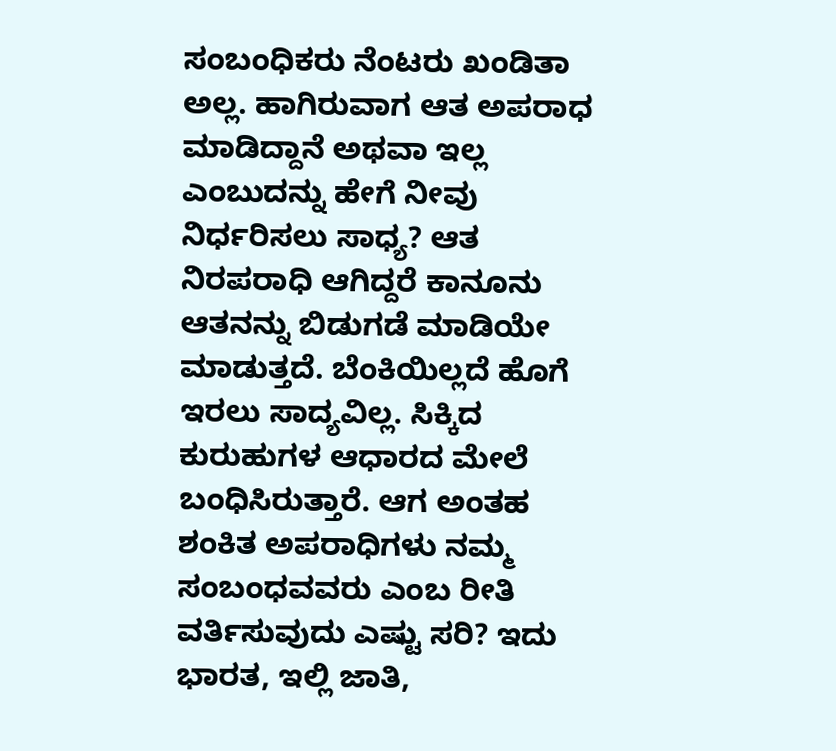ಸಂಬಂಧಿಕರು ನೆಂಟರು ಖಂಡಿತಾ ಅಲ್ಲ. ಹಾಗಿರುವಾಗ ಆತ ಅಪರಾಧ ಮಾಡಿದ್ದಾನೆ ಅಥವಾ ಇಲ್ಲ ಎಂಬುದನ್ನು ಹೇಗೆ ನೀವು ನಿರ್ಧರಿಸಲು ಸಾಧ್ಯ? ಆತ ನಿರಪರಾಧಿ ಆಗಿದ್ದರೆ ಕಾನೂನು ಆತನನ್ನು ಬಿಡುಗಡೆ ಮಾಡಿಯೇ ಮಾಡುತ್ತದೆ. ಬೆಂಕಿಯಿಲ್ಲದೆ ಹೊಗೆ ಇರಲು ಸಾದ್ಯವಿಲ್ಲ. ಸಿಕ್ಕಿದ ಕುರುಹುಗಳ ಆಧಾರದ ಮೇಲೆ ಬಂಧಿಸಿರುತ್ತಾರೆ. ಆಗ ಅಂತಹ ಶಂಕಿತ ಅಪರಾಧಿಗಳು ನಮ್ಮ ಸಂಬಂಧವವರು ಎಂಬ ರೀತಿ ವರ್ತಿಸುವುದು ಎಷ್ಟು ಸರಿ? ಇದು ಭಾರತ, ಇಲ್ಲಿ ಜಾತಿ,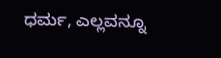ಧರ್ಮ, ಎಲ್ಲವನ್ನೂ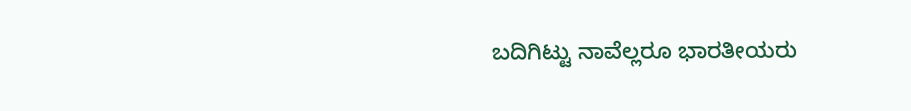ಬದಿಗಿಟ್ಟು ನಾವೆಲ್ಲರೂ ಭಾರತೀಯರು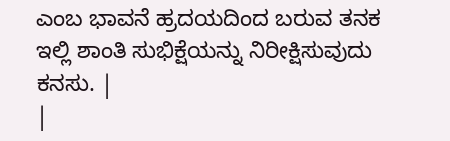ಎಂಬ ಭಾವನೆ ಹ್ರದಯದಿಂದ ಬರುವ ತನಕ ಇಲ್ಲಿ ಶಾಂತಿ ಸುಭಿಕ್ಷೆಯನ್ನು ನಿರೀಕ್ಷಿಸುವುದು ಕನಸು. |
|